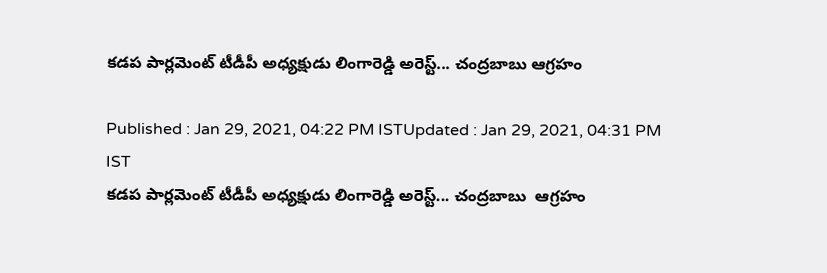కడప పార్లమెంట్ టీడీపీ అధ్యక్షుడు లింగారెడ్డి అరెస్ట్... చంద్రబాబు ఆగ్రహం

Published : Jan 29, 2021, 04:22 PM ISTUpdated : Jan 29, 2021, 04:31 PM IST
కడప పార్లమెంట్ టీడీపీ అధ్యక్షుడు లింగారెడ్డి అరెస్ట్... చంద్రబాబు  ఆగ్రహం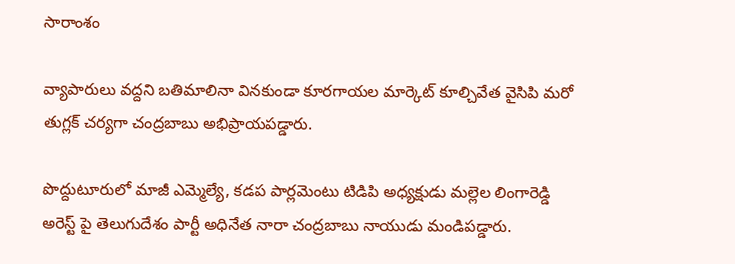సారాంశం

వ్యాపారులు వద్దని బతిమాలినా వినకుండా కూరగాయల మార్కెట్ కూల్చివేత వైసిపి మరో తుగ్లక్ చర్యగా చంద్రబాబు అభిప్రాయపడ్డారు.

పొద్దుటూరులో మాజీ ఎమ్మెల్యే, కడప పార్లమెంటు టిడిపి అధ్యక్షుడు మల్లెల లింగారెడ్డి అరెస్ట్ పై తెలుగుదేశం పార్టీ అధినేత నారా చంద్రబాబు నాయుడు మండిపడ్డారు.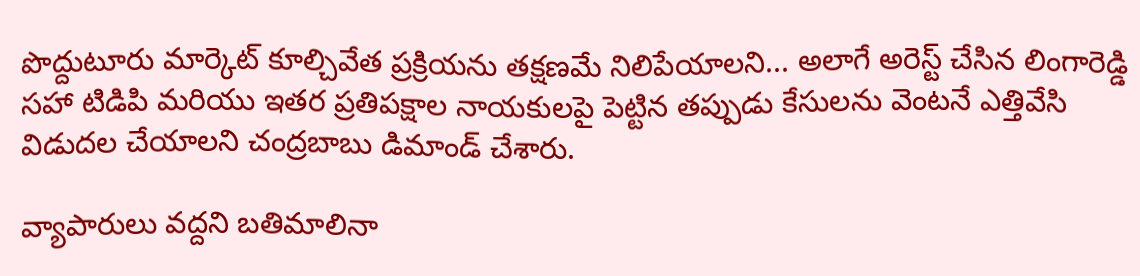పొద్దుటూరు మార్కెట్ కూల్చివేత ప్రక్రియను తక్షణమే నిలిపేయాలని... అలాగే అరెస్ట్ చేసిన లింగారెడ్డి సహా టిడిపి మరియు ఇతర ప్రతిపక్షాల నాయకులపై పెట్టిన తప్పుడు కేసులను వెంటనే ఎత్తివేసి విడుదల చేయాలని చంద్రబాబు డిమాండ్ చేశారు.

వ్యాపారులు వద్దని బతిమాలినా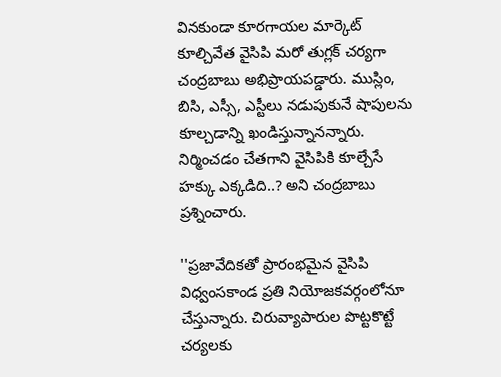వినకుండా కూరగాయల మార్కెట్ కూల్చివేత వైసిపి మరో తుగ్లక్ చర్యగా చంద్రబాబు అభిప్రాయపడ్డారు. ముస్లిం, బిసి, ఎస్సీ, ఎస్టీలు నడుపుకునే షాపులను కూల్చడాన్ని ఖండిస్తున్నానన్నారు. నిర్మించడం చేతగాని వైసిపికి కూల్చేసే హక్కు ఎక్కడిది..? అని చంద్రబాబు ప్రశ్నించారు.

''ప్రజావేదికతో ప్రారంభమైన వైసిపి విధ్వంసకాండ ప్రతి నియోజకవర్గంలోనూ చేస్తున్నారు. చిరువ్యాపారుల పొట్టకొట్టే చర్యలకు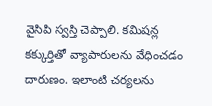వైసిపి స్వస్తి చెప్పాలి. కమిషన్ల కక్కుర్తితో వ్యాపారులను వేధించడం దారుణం. ఇలాంటి చర్యలను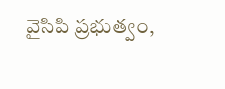వైసిపి ప్రభుత్వం,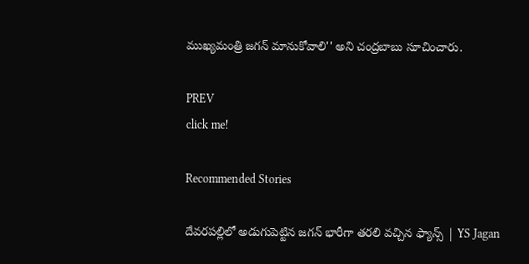ముఖ్యమంత్రి జగన్ మానుకోవాలి'' అని చంద్రబాబు సూచించారు.

PREV
click me!

Recommended Stories

దేవరపల్లిలో అడుగుపెట్టిన జగన్ భారీగా తరలి వచ్చిన ఫ్యాన్స్ | YS Jagan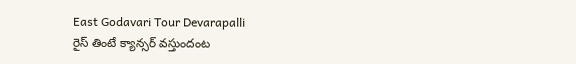East Godavari Tour Devarapalli
రైస్ తింటే క్యాన్సర్ వస్తుందంట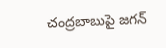చంద్రబాబుపై జగన్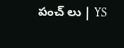పంచ్ లు | YS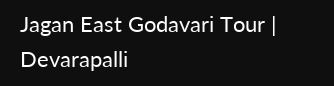Jagan East Godavari Tour | Devarapalli